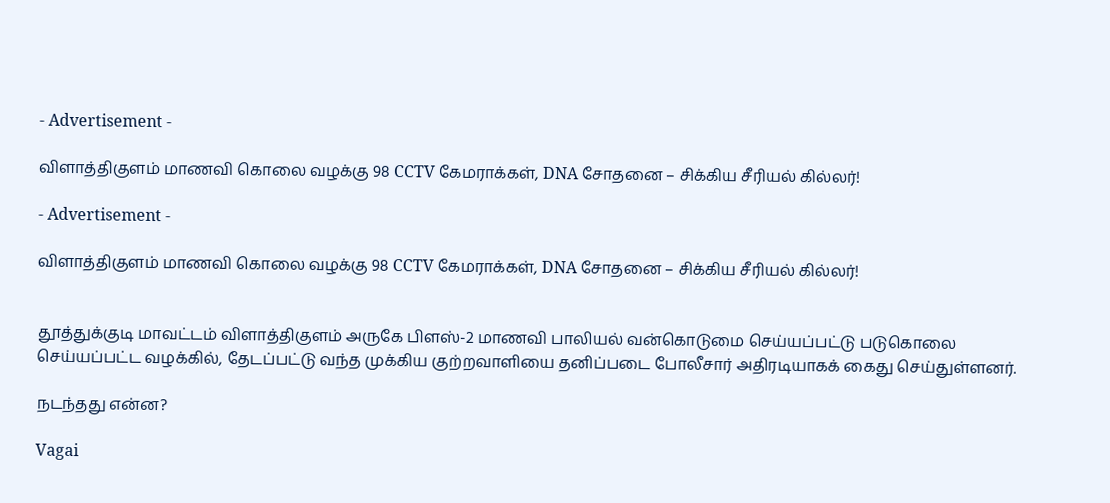- Advertisement -

விளாத்திகுளம் மாணவி கொலை வழக்கு 98 CCTV கேமராக்கள், DNA சோதனை – சிக்கிய சீரியல் கில்லர்!

- Advertisement -

விளாத்திகுளம் மாணவி கொலை வழக்கு 98 CCTV கேமராக்கள், DNA சோதனை – சிக்கிய சீரியல் கில்லர்!


தூத்துக்குடி மாவட்டம் விளாத்திகுளம் அருகே பிளஸ்-2 மாணவி பாலியல் வன்கொடுமை செய்யப்பட்டு படுகொலை செய்யப்பட்ட வழக்கில், தேடப்பட்டு வந்த முக்கிய குற்றவாளியை தனிப்படை போலீசார் அதிரடியாகக் கைது செய்துள்ளனர்.

நடந்தது என்ன?

Vagai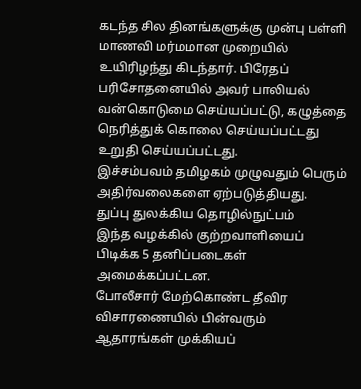கடந்த சில தினங்களுக்கு முன்பு பள்ளி மாணவி மர்மமான முறையில் உயிரிழந்து கிடந்தார். பிரேதப் பரிசோதனையில் அவர் பாலியல் வன்கொடுமை செய்யப்பட்டு, கழுத்தை நெரித்துக் கொலை செய்யப்பட்டது உறுதி செய்யப்பட்டது.
இச்சம்பவம் தமிழகம் முழுவதும் பெரும் அதிர்வலைகளை ஏற்படுத்தியது.
துப்பு துலக்கிய தொழில்நுட்பம்
இந்த வழக்கில் குற்றவாளியைப் பிடிக்க 5 தனிப்படைகள் அமைக்கப்பட்டன.
போலீசார் மேற்கொண்ட தீவிர விசாரணையில் பின்வரும் ஆதாரங்கள் முக்கியப்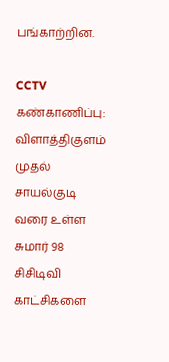பங்காற்றின.

CCTV கண்காணிப்பு:
விளாத்திகுளம் முதல் சாயல்குடி வரை உள்ள சுமார் 98 சிசிடிவி காட்சிகளை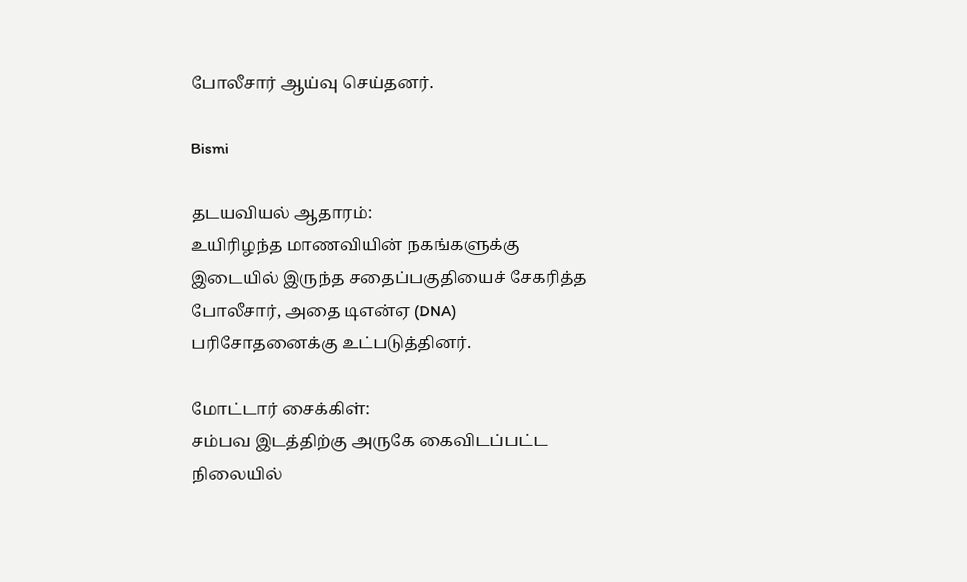போலீசார் ஆய்வு செய்தனர்.

Bismi

தடயவியல் ஆதாரம்:
உயிரிழந்த மாணவியின் நகங்களுக்கு இடையில் இருந்த சதைப்பகுதியைச் சேகரித்த போலீசார், அதை டிஎன்ஏ (DNA) பரிசோதனைக்கு உட்படுத்தினர்.

மோட்டார் சைக்கிள்:
சம்பவ இடத்திற்கு அருகே கைவிடப்பட்ட நிலையில்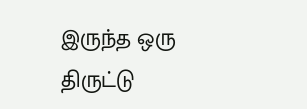இருந்த ஒரு திருட்டு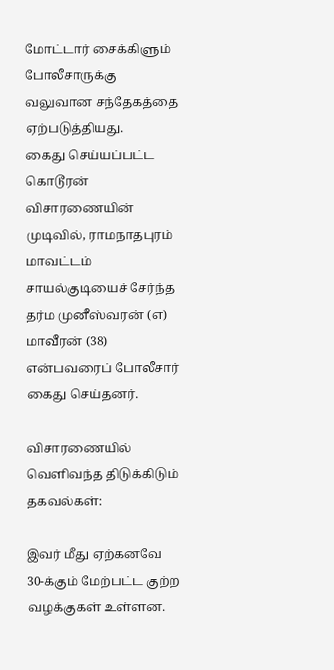மோட்டார் சைக்கிளும் போலீசாருக்கு வலுவான சந்தேகத்தை ஏற்படுத்தியது.
கைது செய்யப்பட்ட கொடூரன்
விசாரணையின் முடிவில், ராமநாதபுரம் மாவட்டம் சாயல்குடியைச் சேர்ந்த தர்ம முனீஸ்வரன் (எ) மாவீரன் (38) என்பவரைப் போலீசார் கைது செய்தனர்.

விசாரணையில் வெளிவந்த திடுக்கிடும் தகவல்கள்:

இவர் மீது ஏற்கனவே 30-க்கும் மேற்பட்ட குற்ற வழக்குகள் உள்ளன.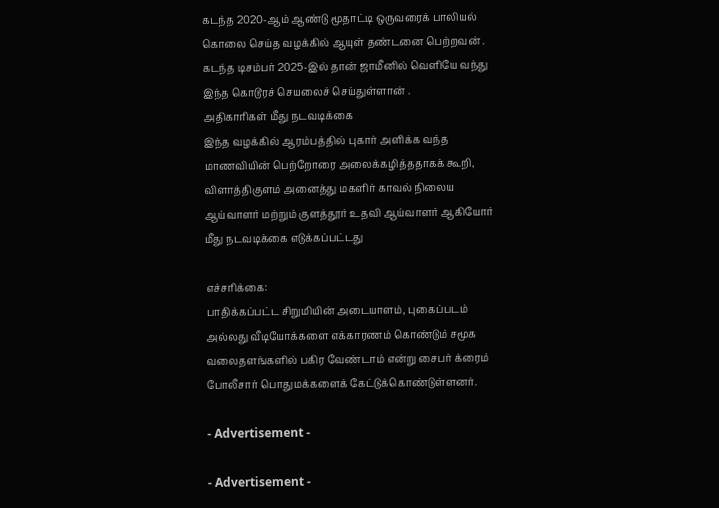கடந்த 2020-ஆம் ஆண்டு மூதாட்டி ஒருவரைக் பாலியல் கொலை செய்த வழக்கில் ஆயுள் தண்டனை பெற்றவன் .
கடந்த டிசம்பர் 2025-இல் தான் ஜாமீனில் வெளியே வந்து இந்த கொடூரச் செயலைச் செய்துள்ளான் .
அதிகாரிகள் மீது நடவடிக்கை
இந்த வழக்கில் ஆரம்பத்தில் புகார் அளிக்க வந்த மாணவியின் பெற்றோரை அலைக்கழித்ததாகக் கூறி, விளாத்திகுளம் அனைத்து மகளிர் காவல் நிலைய ஆய்வாளர் மற்றும் குளத்தூர் உதவி ஆய்வாளர் ஆகியோர் மீது நடவடிக்கை எடுக்கப்பட்டது

எச்சரிக்கை:
பாதிக்கப்பட்ட சிறுமியின் அடையாளம், புகைப்படம் அல்லது வீடியோக்களை எக்காரணம் கொண்டும் சமூக வலைதளங்களில் பகிர வேண்டாம் என்று சைபர் க்ரைம் போலீசார் பொதுமக்களைக் கேட்டுக்கொண்டுள்ளனர்.

- Advertisement -

- Advertisement -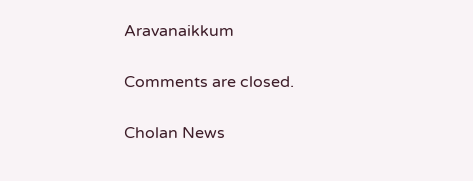Aravanaikkum

Comments are closed.

Cholan News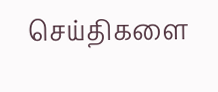செய்திகளை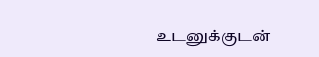உடனுக்குடன்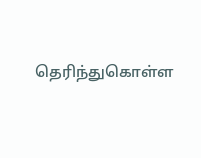தெரிந்துகொள்ள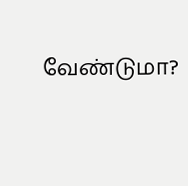வேண்டுமா?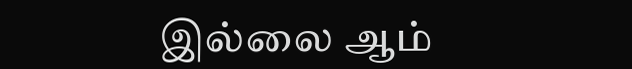இல்லை ஆம்